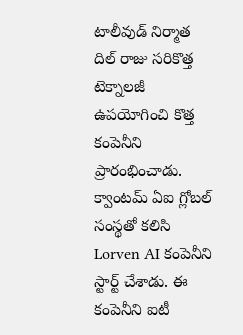టాలీవుడ్ నిర్మాత దిల్ రాజు సరికొత్త టెక్నాలజీ ఉపయోగించి కొత్త కంపెనీని ప్రారంభించాడు. క్వాంటమ్ ఏఐ గ్లోబల్ సంస్థతో కలిసి Lorven AI కంపెనీని స్టార్ట్ చేశాడు. ఈ కంపెనీని ఐటీ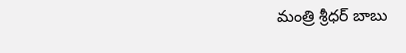మంత్రి శ్రీధర్ బాబు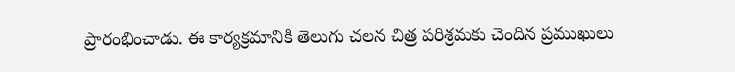ప్రారంభించాడు. ఈ కార్యక్రమానికి తెలుగు చలన చిత్ర పరిశ్రమకు చెందిన ప్రముఖులు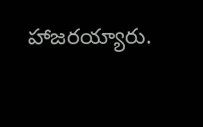హాజరయ్యారు.